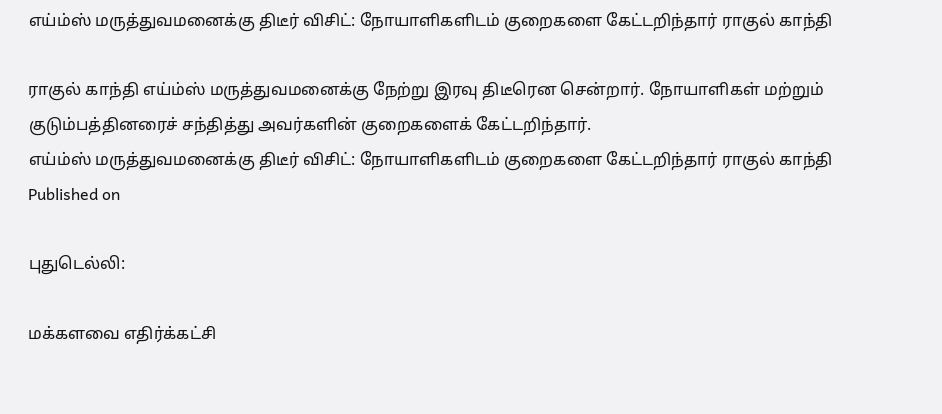எய்ம்ஸ் மருத்துவமனைக்கு திடீர் விசிட்: நோயாளிகளிடம் குறைகளை கேட்டறிந்தார் ராகுல் காந்தி

ராகுல் காந்தி எய்ம்ஸ் மருத்துவமனைக்கு நேற்று இரவு திடீரென சென்றார். நோயாளிகள் மற்றும் குடும்பத்தினரைச் சந்தித்து அவர்களின் குறைகளைக் கேட்டறிந்தார்.
எய்ம்ஸ் மருத்துவமனைக்கு திடீர் விசிட்: நோயாளிகளிடம் குறைகளை கேட்டறிந்தார் ராகுல் காந்தி
Published on

புதுடெல்லி:

மக்களவை எதிர்க்கட்சி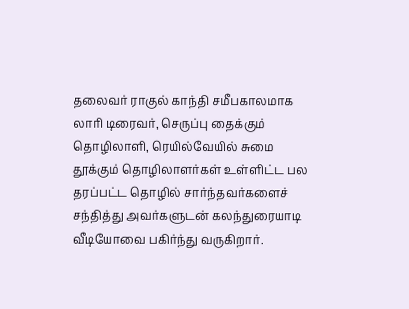தலைவர் ராகுல் காந்தி சமீபகாலமாக லாரி டிரைவர், செருப்பு தைக்கும் தொழிலாளி, ரெயில்வேயில் சுமை தூக்கும் தொழிலாளர்கள் உள்ளிட்ட பல தரப்பட்ட தொழில் சார்ந்தவர்களைச் சந்தித்து அவர்களுடன் கலந்துரையாடி வீடியோவை பகிர்ந்து வருகிறார்.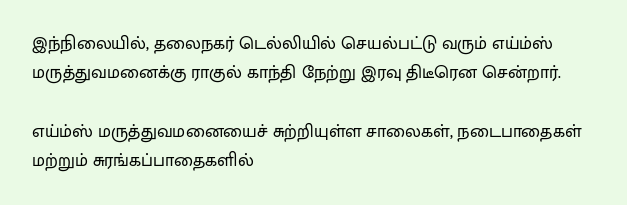இந்நிலையில், தலைநகர் டெல்லியில் செயல்பட்டு வரும் எய்ம்ஸ் மருத்துவமனைக்கு ராகுல் காந்தி நேற்று இரவு திடீரென சென்றார்.

எய்ம்ஸ் மருத்துவமனையைச் சுற்றியுள்ள சாலைகள், நடைபாதைகள் மற்றும் சுரங்கப்பாதைகளில்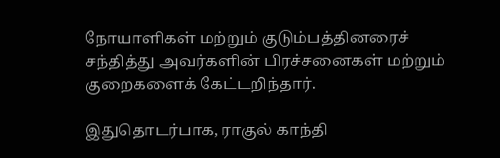நோயாளிகள் மற்றும் குடும்பத்தினரைச் சந்தித்து அவர்களின் பிரச்சனைகள் மற்றும் குறைகளைக் கேட்டறிந்தார்.

இதுதொடர்பாக, ராகுல் காந்தி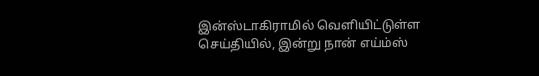இன்ஸ்டாகிராமில் வெளியிட்டுள்ள செய்தியில், இன்று நான் எய்ம்ஸ்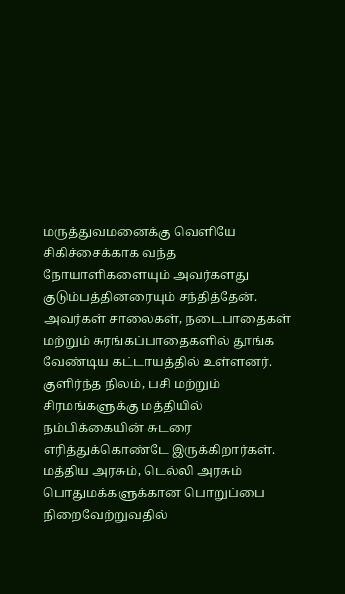மருத்துவமனைக்கு வெளியே சிகிச்சைக்காக வந்த நோயாளிகளையும் அவர்களது குடும்பத்தினரையும் சந்தித்தேன். அவர்கள் சாலைகள், நடைபாதைகள் மற்றும் சுரங்கப்பாதைகளில் தூங்க வேண்டிய கட்டாயத்தில் உள்ளனர். குளிர்ந்த நிலம், பசி மற்றும் சிரமங்களுக்கு மத்தியில் நம்பிக்கையின் சுடரை எரித்துக்கொண்டே இருக்கிறார்கள். மத்திய அரசும், டெல்லி அரசும் பொதுமக்களுக்கான பொறுப்பை நிறைவேற்றுவதில்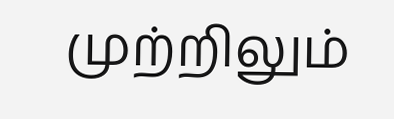முற்றிலும்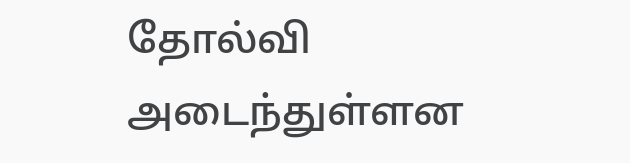தோல்வி அடைந்துள்ளன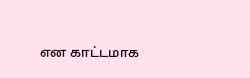என காட்டமாக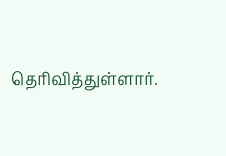தெரிவித்துள்ளார்.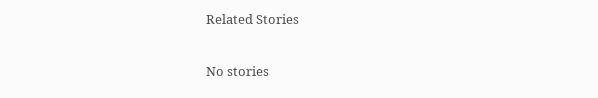Related Stories

No stories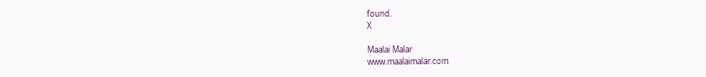found.
X

Maalai Malar
www.maalaimalar.com